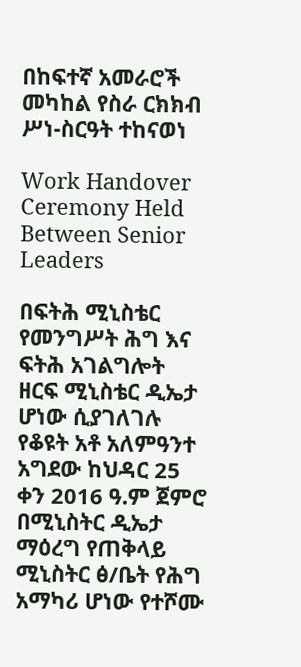በከፍተኛ አመራሮች መካከል የስራ ርክክብ ሥነ-ስርዓት ተከናወነ

Work Handover Ceremony Held Between Senior Leaders

በፍትሕ ሚኒስቴር የመንግሥት ሕግ እና ፍትሕ አገልግሎት ዘርፍ ሚኒስቴር ዲኤታ ሆነው ሲያገለገሉ የቆዩት አቶ አለምዓንተ አግደው ከህዳር 25 ቀን 2016 ዓ.ም ጀምሮ በሚኒስትር ዲኤታ ማዕረግ የጠቅላይ ሚኒስትር ፅ/ቤት የሕግ አማካሪ ሆነው የተሾሙ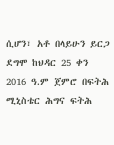ሲሆን፣ አቶ በላይሁን ይርጋ ደግሞ ከህዳር 25 ቀን 2016 ዓ.ም ጀምሮ በፍትሕ ሚኒስቴር ሕግና ፍትሕ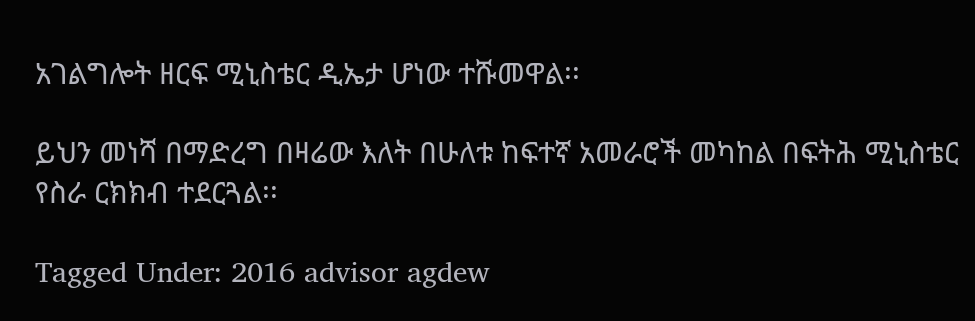አገልግሎት ዘርፍ ሚኒስቴር ዲኤታ ሆነው ተሹመዋል፡፡

ይህን መነሻ በማድረግ በዛሬው እለት በሁለቱ ከፍተኛ አመራሮች መካከል በፍትሕ ሚኒስቴር የስራ ርክክብ ተደርጓል፡፡

Tagged Under: 2016 advisor agdew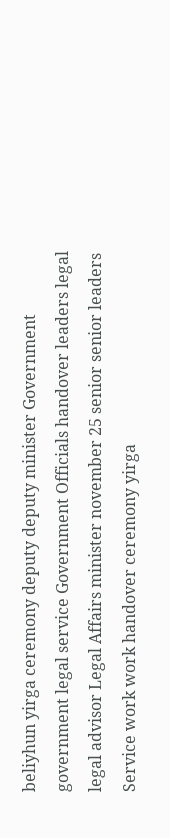beliyhun yirga ceremony deputy deputy minister Government government legal service Government Officials handover leaders legal legal advisor Legal Affairs minister november 25 senior senior leaders Service work work handover ceremony yirga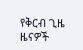የቅርብ ጊዜ ዜናዎች